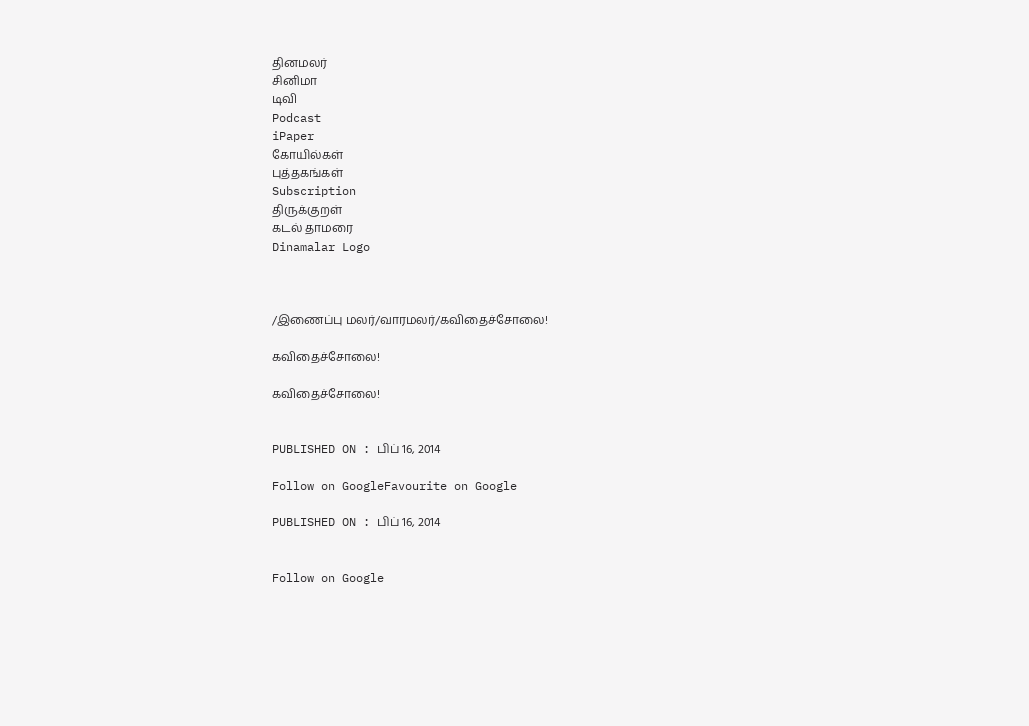தினமலர்
சினிமா
டிவி
Podcast
iPaper
கோயில்கள்
புத்தகங்கள்
Subscription
திருக்குறள்
கடல் தாமரை
Dinamalar Logo



/இணைப்பு மலர்/வாரமலர்/கவிதைச்சோலை!

கவிதைச்சோலை!

கவிதைச்சோலை!


PUBLISHED ON : பிப் 16, 2014

Follow on GoogleFavourite on Google

PUBLISHED ON : பிப் 16, 2014


Follow on Google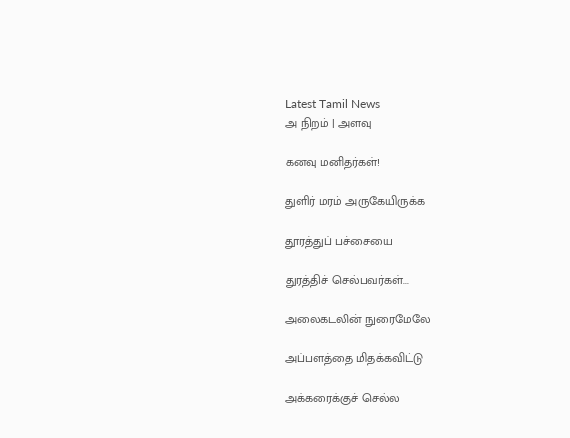Latest Tamil News
அ நிறம் | அளவு

கனவு மனிதர்கள்!

துளிர் மரம் அருகேயிருக்க

தூரத்துப் பச்சையை

துரத்திச் செல்பவர்கள்...

அலைகடலின் நுரைமேலே

அப்பளத்தை மிதக்கவிட்டு

அக்கரைக்குச் செல்ல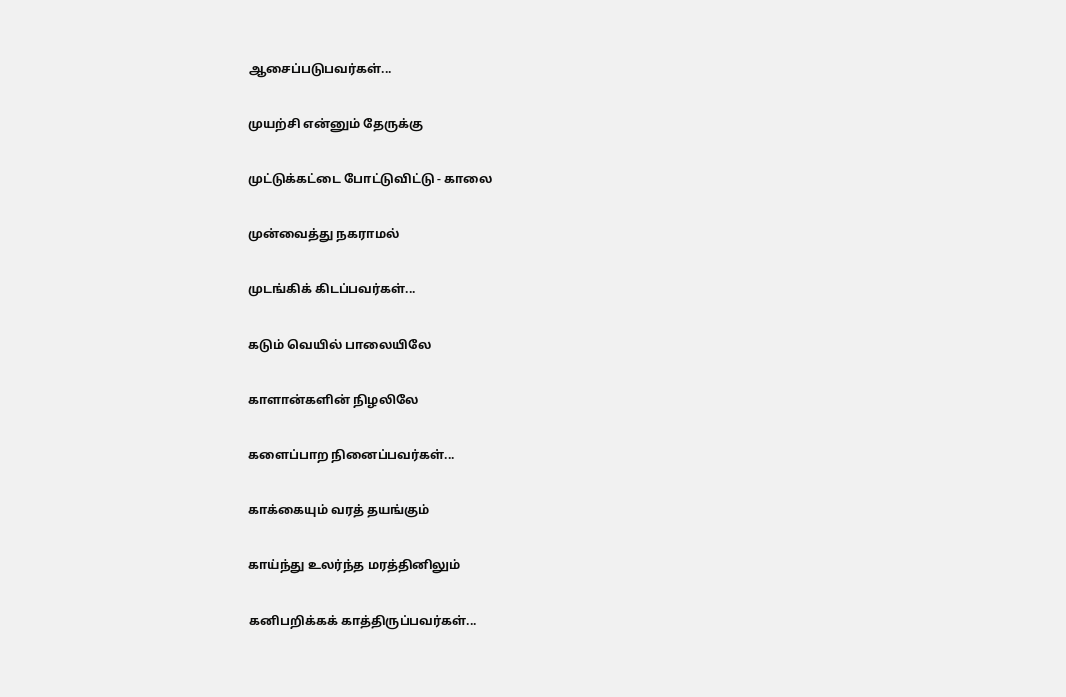ஆசைப்படுபவர்கள்...

முயற்சி என்னும் தேருக்கு

முட்டுக்கட்டை போட்டுவிட்டு - காலை

முன்வைத்து நகராமல்

முடங்கிக் கிடப்பவர்கள்...

கடும் வெயில் பாலையிலே

காளான்களின் நிழலிலே

களைப்பாற நினைப்பவர்கள்...

காக்கையும் வரத் தயங்கும்

காய்ந்து உலர்ந்த மரத்தினிலும்

கனிபறிக்கக் காத்திருப்பவர்கள்...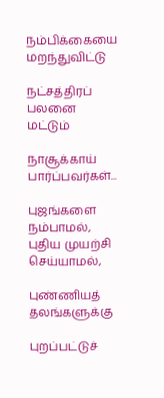நம்பிக்கையை மறந்துவிட்டு

நட்சத்திரப் பலனை மட்டும்

நாசூக்காய் பார்ப்பவர்கள்...

புஜங்களை நம்பாமல், புதிய முயற்சி செய்யாமல்,

புண்ணியத் தலங்களுக்கு

புறப்பட்டுச்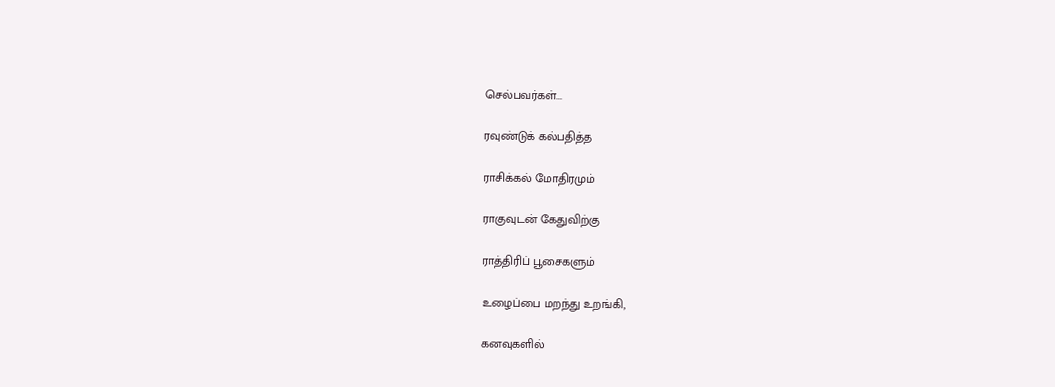செல்பவர்கள்...

ரவுண்டுக் கல்பதித்த

ராசிக்கல் மோதிரமும்

ராகுவுடன் கேதுவிற்கு

ராத்திரிப் பூசைகளும்

உழைப்பை மறந்து உறங்கி,

கனவுகளில்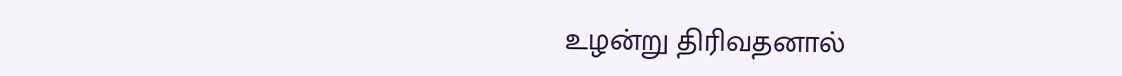உழன்று திரிவதனால்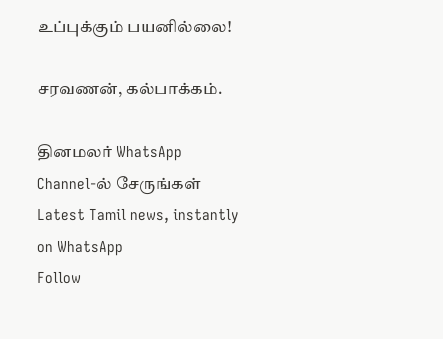உப்புக்கும் பயனில்லை!

சரவணன், கல்பாக்கம்.

தினமலர் WhatsApp Channel-ல் சேருங்கள்
Latest Tamil news, instantly on WhatsApp
Follow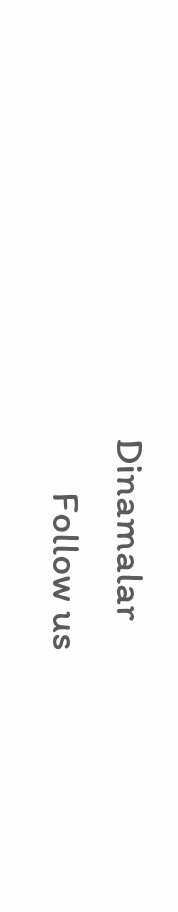Dinamalar
      Follow us